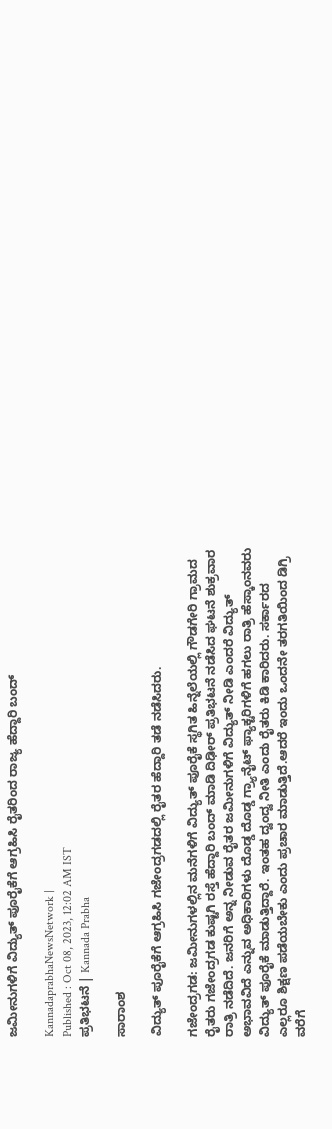ಜಮೀನುಗಳಿಗೆ ವಿದ್ಯುತ್ ಪೂರೈಕೆಗೆ ಆಗ್ರಹಿಸಿ ರೈತರಿಂದ ರಾಜ್ಯ ಹೆದ್ದಾರಿ ಬಂದ್‌

KannadaprabhaNewsNetwork |
Published : Oct 08, 2023, 12:02 AM IST
ಪ್ರತಿಭಟನೆ | Kannada Prabha

ಸಾರಾಂಶ

ವಿದ್ಯುತ್ ಪೂರೈಕೆಗೆ ಆಗ್ರಹಿಸಿ ಗಜೇಂದ್ರಗಡದಲ್ಲಿ ರೈತರ ಹೆದ್ದಾರಿ ತಡೆ ನಡೆಸಿದರು.

ಗಜೇಂದ್ರಗಡ: ಜಮೀನುಗಳಲ್ಲಿನ ಮನೆಗಳಿಗೆ ವಿದ್ಯುತ್ ಪೂರೈಕೆ ಸ್ಥಗಿತ ಹಿನ್ನೆಲೆಯಲ್ಲಿ ಗೌಡಗೇರಿ ಗ್ರಾಮದ ರೈತರು ಗಜೇಂದ್ರಗಡ ಕುಷ್ಟಗಿ ರಸ್ತೆ ಹೆದ್ದಾರಿ ಬಂದ್ ಮಾಡಿ ದಿಢೀರ್ ಪ್ರತಿಭಟನೆ ನಡೆಸಿದ ಘಟನೆ ಶುಕ್ರವಾರ ರಾತ್ರಿ‌ ನಡೆದಿದೆ. ಜನರಿಗೆ ಅನ್ನ ‌ನೀಡುವ ರೈತರ ಜಮೀನುಗಳಿಗೆ ವಿದ್ಯುತ್ ನೀಡಿ ಎಂದರೆ ವಿದ್ಯುತ್ ಅಭಾವವಿದೆ ಎನ್ನುವ ಅಧಿಕಾರಿಗಳು ದೊಡ್ಡ ದೊಡ್ಡ ಗ್ರ್ಯಾನೈಟ್ ಫ್ಯಾಕ್ಟರಿಗಳಿಗೆ ಹಗಲು ರಾತ್ರಿ ಹೆಸ್ಕಾಂನವರು ವಿದ್ಯುತ್ ಪೂರೈಕೆ ಮಾಡುತ್ತಿದ್ದಾರೆ. ಇಂತಹ ದ್ವಂದ್ವ ನೀತಿ ಎಂದು ರೈತರು ‌ಕಿಡಿ ಕಾರಿದರು. ಸರ್ಕಾರದ ಎಲ್ಲರೂ ಶಿಕ್ಷಣ ಪಡೆಯಬೇಕು ಎಂದು ಪ್ರಚಾರ ಮಾಡುತ್ತಿದೆ.ಆದರೆ ಇಂದು ‌ಒಂದನೇ ತರಗತಿಯಿಂದ ಡಿಗ್ರಿ ವರೆಗೆ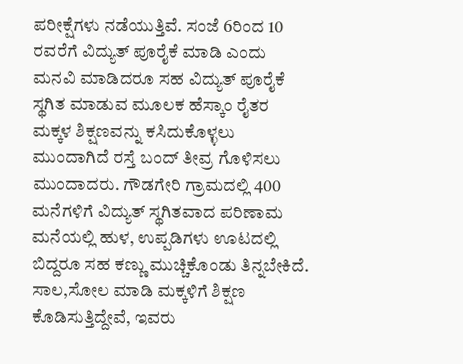ಪರೀಕ್ಷೆಗಳು ನಡೆಯುತ್ತಿವೆ. ಸಂಜೆ 6ರಿಂದ 10 ರವರೆಗೆ ವಿದ್ಯುತ್ ಪೂರೈಕೆ ಮಾಡಿ ಎಂದು ಮನವಿ ಮಾಡಿದರೂ ಸಹ ವಿದ್ಯುತ್ ಪೂರೈಕೆ ಸ್ಥಗಿತ ಮಾಡುವ ಮೂಲಕ ಹೆಸ್ಕಾಂ ರೈತರ ಮಕ್ಕಳ ಶಿಕ್ಷಣವನ್ನು ಕಸಿದುಕೊಳ್ಳಲು ಮುಂದಾಗಿದೆ ರಸ್ತೆ ಬಂದ್ ತೀವ್ರ ಗೊಳಿಸಲು‌ ಮುಂದಾದರು. ಗೌಡಗೇರಿ ಗ್ರಾಮದಲ್ಲಿ 400 ಮನೆಗಳಿಗೆ ವಿದ್ಯುತ್ ಸ್ಥಗಿತವಾದ‌ ಪರಿಣಾಮ ಮನೆಯಲ್ಲಿ ಹುಳ, ಉಪ್ಪಡಿಗಳು ಊಟದಲ್ಲಿ ಬಿದ್ದರೂ ಸಹ ಕಣ್ಣು‌‌‌ ಮುಚ್ಚಿಕೊಂಡು ತಿನ್ನಬೇಕಿದೆ. ಸಾಲ,ಸೋಲ‌ ಮಾಡಿ‌ ಮಕ್ಕಳಿಗೆ ಶಿಕ್ಷಣ ಕೊಡಿಸುತ್ತಿದ್ದೇವೆ, ಇವರು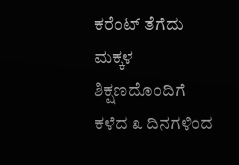ಕರೆಂಟ್ ತೆಗೆದು ಮಕ್ಕಳ ಶಿಕ್ಷಣದೊಂದಿಗೆ ಕಳೆದ ೩ ದಿನಗಳಿಂದ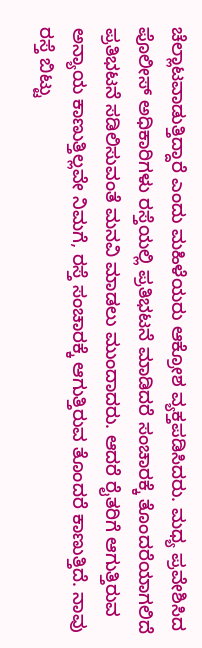ಚೆಲ್ಲಾಟವಾಡುತ್ತಿದ್ದಾರೆ ಎಂದು ಮಹಿಳೆಯರು ಆಕ್ರೋಶ ವ್ಯಕ್ತಪಡಿಸಿದರು. ಮಧ್ಯ ಪ್ರವೇಶಿಸಿದ ಪೊಲೀಸ್ ಅಧಿಕಾರಿಗಳು ರಸ್ತೆಯಲ್ಲಿ ಪ್ರತಿಭಟನೆ ಮಾಡಿದರೆ ಸಂಚಾರಕ್ಕೆ ತೊಂದರೆಯಾಗಲಿದೆ ಪ್ರತಿಭಟನೆ ಸಡಿಲಿಸುವಂತೆ ಮನವಿ‌ ಮಾಡಲು ಮುಂದಾದರು. ಆದರೆ ರೈತರಿಗೆ ಆಗುತ್ತಿರುವ ಅನ್ಯಾಯ ಕಾಣುತ್ತಿಲ್ಲವೇ ನಿಮಗೆ, ರಸ್ತೆ ಸಂಚಾರಕ್ಕೆ ಆಗುತ್ತಿರುವ ತೊಂದರೆ ಕಾಣುತ್ತಿದೆ. ನಾವು ರಸ್ತೆ‌ ಬಿಟ್ಟು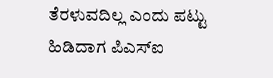ತೆರಳುವದಿಲ್ಲ ಎಂದು ಪಟ್ಟು ಹಿಡಿದಾಗ ‌ಪಿಎಸ್ಐ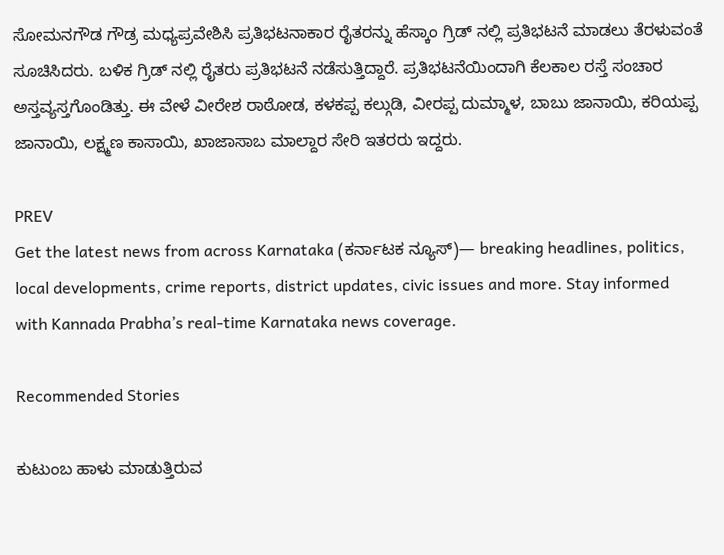ಸೋಮನಗೌಡ ಗೌಡ್ರ ಮಧ್ಯಪ್ರವೇಶಿಸಿ ಪ್ರತಿಭಟನಾಕಾರ ರೈತರನ್ನು ಹೆಸ್ಕಾಂ ಗ್ರಿಡ್ ನಲ್ಲಿ ‌ಪ್ರತಿಭಟನೆ ಮಾಡಲು ತೆರಳುವಂತೆ ಸೂಚಿಸಿದರು. ಬಳಿಕ ಗ್ರಿಡ್ ನಲ್ಲಿ ‌ರೈತರು ಪ್ರತಿಭಟನೆ‌ ನಡೆಸುತ್ತಿದ್ದಾರೆ. ಪ್ರತಿಭಟನೆಯಿಂದಾಗಿ‌ ಕೆಲಕಾಲ ರಸ್ತೆ ಸಂಚಾರ ಅಸ್ತವ್ಯಸ್ತಗೊಂಡಿತ್ತು. ಈ ವೇಳೆ ವೀರೇಶ ರಾಠೋಡ, ಕಳಕಪ್ಪ‌ ಕಲ್ಗುಡಿ, ವೀರಪ್ಪ ದುಮ್ಮಾಳ, ಬಾಬು ಜಾನಾಯಿ, ಕರಿಯಪ್ಪ ಜಾನಾಯಿ, ಲಕ್ಷ್ಮಣ ಕಾಸಾಯಿ, ಖಾಜಾಸಾಬ ಮಾಲ್ದಾರ ಸೇರಿ‌ ಇತರರು ‌ಇದ್ದರು.

PREV
Get the latest news from across Karnataka (ಕರ್ನಾಟಕ ನ್ಯೂಸ್)— breaking headlines, politics, local developments, crime reports, district updates, civic issues and more. Stay informed with Kannada Prabha’s real‑time Karnataka news coverage.

Recommended Stories

ಕುಟುಂಬ ಹಾಳು ಮಾಡುತ್ತಿರುವ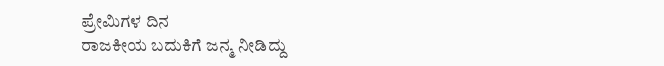ಪ್ರೇಮಿಗಳ ದಿನ
ರಾಜಕೀಯ ಬದುಕಿಗೆ ಜನ್ಮ ನೀಡಿದ್ದು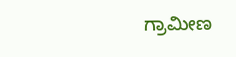ಗ್ರಾಮೀಣ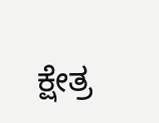ಕ್ಷೇತ್ರ